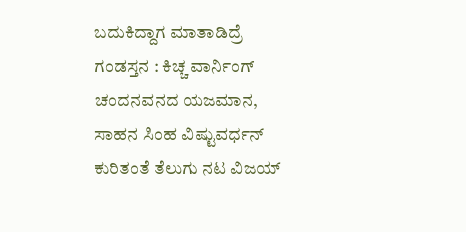ಬದುಕಿದ್ದಾಗ ಮಾತಾಡಿದ್ರೆ ಗಂಡಸ್ತನ : ಕಿಚ್ಚ ವಾರ್ನಿಂಗ್
ಚಂದನವನದ ಯಜಮಾನ, ಸಾಹನ ಸಿಂಹ ವಿಷ್ಟುವರ್ಧನ್ ಕುರಿತಂತೆ ತೆಲುಗು ನಟ ವಿಜಯ್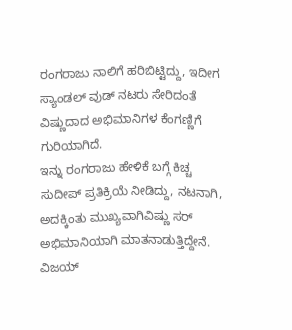ರಂಗರಾಜು ನಾಲಿಗೆ ಹರಿಬಿಟ್ಟಿದ್ದು, ಇದೀಗ ಸ್ಯಾಂಡಲ್ ವುಡ್ ನಟರು ಸೇರಿದಂತೆ ವಿಷ್ಣುದಾದ ಅಭಿಮಾನಿಗಳ ಕೆಂಗಣ್ಣಿಗೆ ಗುರಿಯಾಗಿದೆ.
ಇನ್ನು ರಂಗರಾಜು ಹೇಳಿಕೆ ಬಗ್ಗೆ ಕಿಚ್ಚ ಸುದೀಪ್ ಪ್ರತಿಕ್ರಿಯೆ ನೀಡಿದ್ದು, ನಟನಾಗಿ, ಅದಕ್ಕಿಂತು ಮುಖ್ಯವಾಗಿವಿಷ್ಣು ಸರ್ ಅಭಿಮಾನಿಯಾಗಿ ಮಾತನಾಡುತ್ತಿದ್ದೇನೆ. ವಿಜಯ್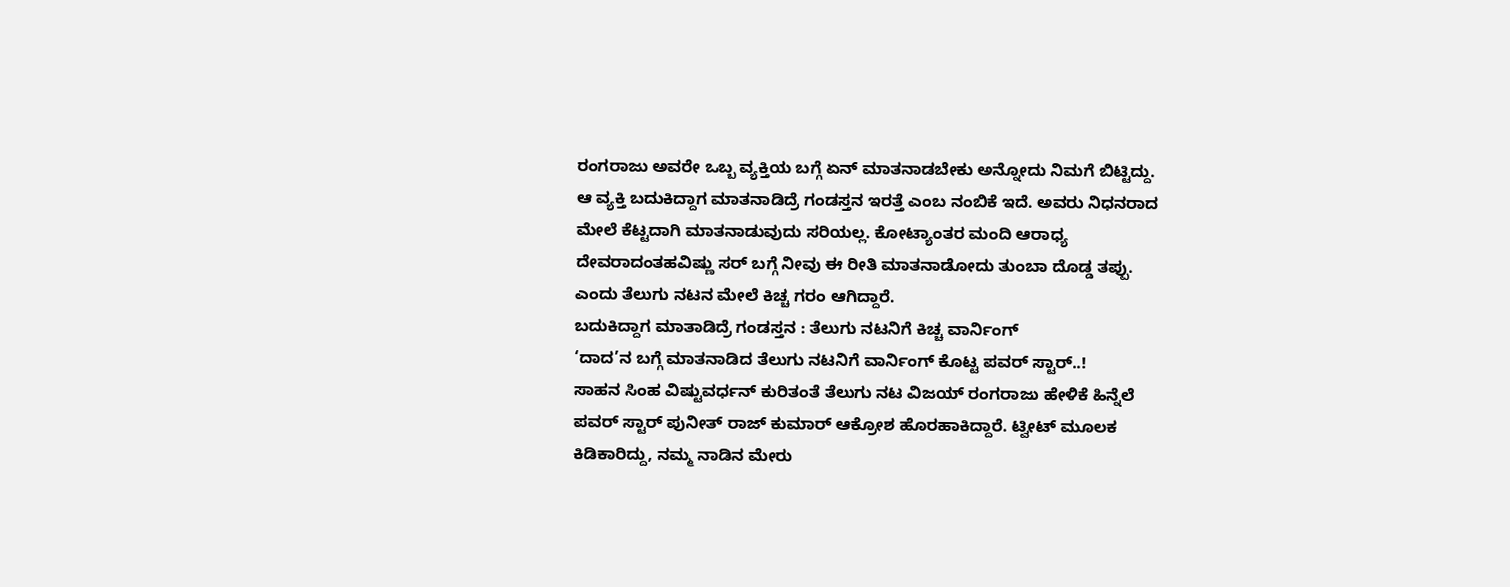ರಂಗರಾಜು ಅವರೇ ಒಬ್ಬ ವ್ಯಕ್ತಿಯ ಬಗ್ಗೆ ಏನ್ ಮಾತನಾಡಬೇಕು ಅನ್ನೋದು ನಿಮಗೆ ಬಿಟ್ಟಿದ್ದು.
ಆ ವ್ಯಕ್ತಿ ಬದುಕಿದ್ದಾಗ ಮಾತನಾಡಿದ್ರೆ ಗಂಡಸ್ತನ ಇರತ್ತೆ ಎಂಬ ನಂಬಿಕೆ ಇದೆ. ಅವರು ನಿಧನರಾದ ಮೇಲೆ ಕೆಟ್ಟದಾಗಿ ಮಾತನಾಡುವುದು ಸರಿಯಲ್ಲ. ಕೋಟ್ಯಾಂತರ ಮಂದಿ ಆರಾಧ್ಯ ದೇವರಾದಂತಹವಿಷ್ಣು ಸರ್ ಬಗ್ಗೆ ನೀವು ಈ ರೀತಿ ಮಾತನಾಡೋದು ತುಂಬಾ ದೊಡ್ಡ ತಪ್ಪು. ಎಂದು ತೆಲುಗು ನಟನ ಮೇಲೆ ಕಿಚ್ಚ ಗರಂ ಆಗಿದ್ದಾರೆ.
ಬದುಕಿದ್ದಾಗ ಮಾತಾಡಿದ್ರೆ ಗಂಡಸ್ತನ : ತೆಲುಗು ನಟನಿಗೆ ಕಿಚ್ಚ ವಾರ್ನಿಂಗ್
‘ದಾದ’ನ ಬಗ್ಗೆ ಮಾತನಾಡಿದ ತೆಲುಗು ನಟನಿಗೆ ವಾರ್ನಿಂಗ್ ಕೊಟ್ಟ ಪವರ್ ಸ್ಟಾರ್..!
ಸಾಹನ ಸಿಂಹ ವಿಷ್ಟುವರ್ಧನ್ ಕುರಿತಂತೆ ತೆಲುಗು ನಟ ವಿಜಯ್ ರಂಗರಾಜು ಹೇಳಿಕೆ ಹಿನ್ನೆಲೆ ಪವರ್ ಸ್ಟಾರ್ ಪುನೀತ್ ರಾಜ್ ಕುಮಾರ್ ಆಕ್ರೋಶ ಹೊರಹಾಕಿದ್ದಾರೆ. ಟ್ವೀಟ್ ಮೂಲಕ ಕಿಡಿಕಾರಿದ್ದು, ನಮ್ಮ ನಾಡಿನ ಮೇರು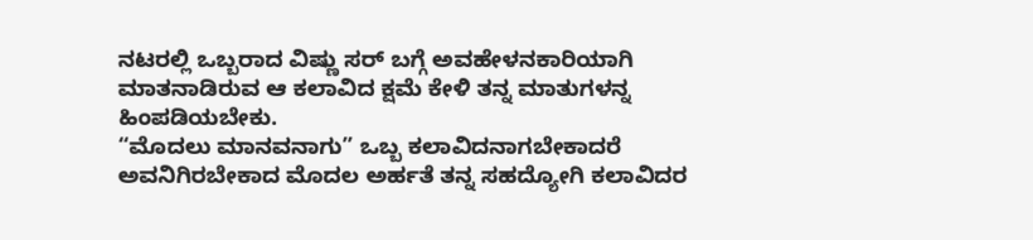ನಟರಲ್ಲಿ ಒಬ್ಬರಾದ ವಿಷ್ಣು ಸರ್ ಬಗ್ಗೆ ಅವಹೇಳನಕಾರಿಯಾಗಿ ಮಾತನಾಡಿರುವ ಆ ಕಲಾವಿದ ಕ್ಷಮೆ ಕೇಳಿ ತನ್ನ ಮಾತುಗಳನ್ನ ಹಿಂಪಡಿಯಬೇಕು.
“ಮೊದಲು ಮಾನವನಾಗು” ಒಬ್ಬ ಕಲಾವಿದನಾಗಬೇಕಾದರೆ ಅವನಿಗಿರಬೇಕಾದ ಮೊದಲ ಅರ್ಹತೆ ತನ್ನ ಸಹದ್ಯೋಗಿ ಕಲಾವಿದರ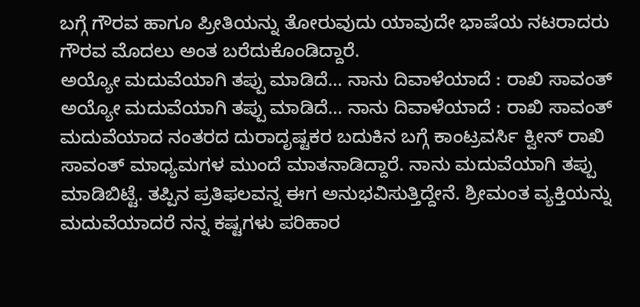ಬಗ್ಗೆ ಗೌರವ ಹಾಗೂ ಪ್ರೀತಿಯನ್ನು ತೋರುವುದು ಯಾವುದೇ ಭಾಷೆಯ ನಟರಾದರು ಗೌರವ ಮೊದಲು ಅಂತ ಬರೆದುಕೊಂಡಿದ್ದಾರೆ.
ಅಯ್ಯೋ ಮದುವೆಯಾಗಿ ತಪ್ಪು ಮಾಡಿದೆ… ನಾನು ದಿವಾಳೆಯಾದೆ : ರಾಖಿ ಸಾವಂತ್
ಅಯ್ಯೋ ಮದುವೆಯಾಗಿ ತಪ್ಪು ಮಾಡಿದೆ… ನಾನು ದಿವಾಳೆಯಾದೆ : ರಾಖಿ ಸಾವಂತ್
ಮದುವೆಯಾದ ನಂತರದ ದುರಾದೃಷ್ಟಕರ ಬದುಕಿನ ಬಗ್ಗೆ ಕಾಂಟ್ರವರ್ಸಿ ಕ್ವೀನ್ ರಾಖಿ ಸಾವಂತ್ ಮಾಧ್ಯಮಗಳ ಮುಂದೆ ಮಾತನಾಡಿದ್ದಾರೆ. ನಾನು ಮದುವೆಯಾಗಿ ತಪ್ಪು ಮಾಡಿಬಿಟ್ಟೆ. ತಪ್ಪಿನ ಪ್ರತಿಫಲವನ್ನ ಈಗ ಅನುಭವಿಸುತ್ತಿದ್ದೇನೆ. ಶ್ರೀಮಂತ ವ್ಯಕ್ತಿಯನ್ನು ಮದುವೆಯಾದರೆ ನನ್ನ ಕಷ್ಟಗಳು ಪರಿಹಾರ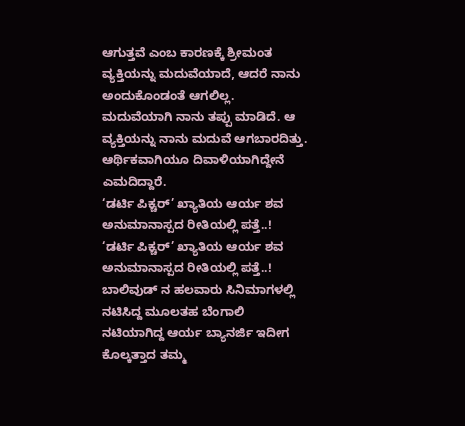ಆಗುತ್ತವೆ ಎಂಬ ಕಾರಣಕ್ಕೆ ಶ್ರೀಮಂತ ವ್ಯಕ್ತಿಯನ್ನು ಮದುವೆಯಾದೆ, ಆದರೆ ನಾನು ಅಂದುಕೊಂಡಂತೆ ಆಗಲಿಲ್ಲ. ಮದುವೆಯಾಗಿ ನಾನು ತಪ್ಪು ಮಾಡಿದೆ. ಆ ವ್ಯಕ್ತಿಯನ್ನು ನಾನು ಮದುವೆ ಆಗಬಾರದಿತ್ತು. ಆರ್ಥಿಕವಾಗಿಯೂ ದಿವಾಳಿಯಾಗಿದ್ದೇನೆ ಎಮದಿದ್ದಾರೆ.
‘ಡರ್ಟಿ ಪಿಕ್ಚರ್’ ಖ್ಯಾತಿಯ ಆರ್ಯ ಶವ ಅನುಮಾನಾಸ್ಪದ ರೀತಿಯಲ್ಲಿ ಪತ್ತೆ..!
‘ಡರ್ಟಿ ಪಿಕ್ಚರ್’ ಖ್ಯಾತಿಯ ಆರ್ಯ ಶವ ಅನುಮಾನಾಸ್ಪದ ರೀತಿಯಲ್ಲಿ ಪತ್ತೆ..!
ಬಾಲಿವುಡ್ ನ ಹಲವಾರು ಸಿನಿಮಾಗಳಲ್ಲಿ ನಟಿಸಿದ್ದ ಮೂಲತಹ ಬೆಂಗಾಲಿ ನಟಿಯಾಗಿದ್ದ ಆರ್ಯ ಬ್ಯಾನರ್ಜಿ ಇದೀಗ ಕೊಲ್ಕತ್ತಾದ ತಮ್ಮ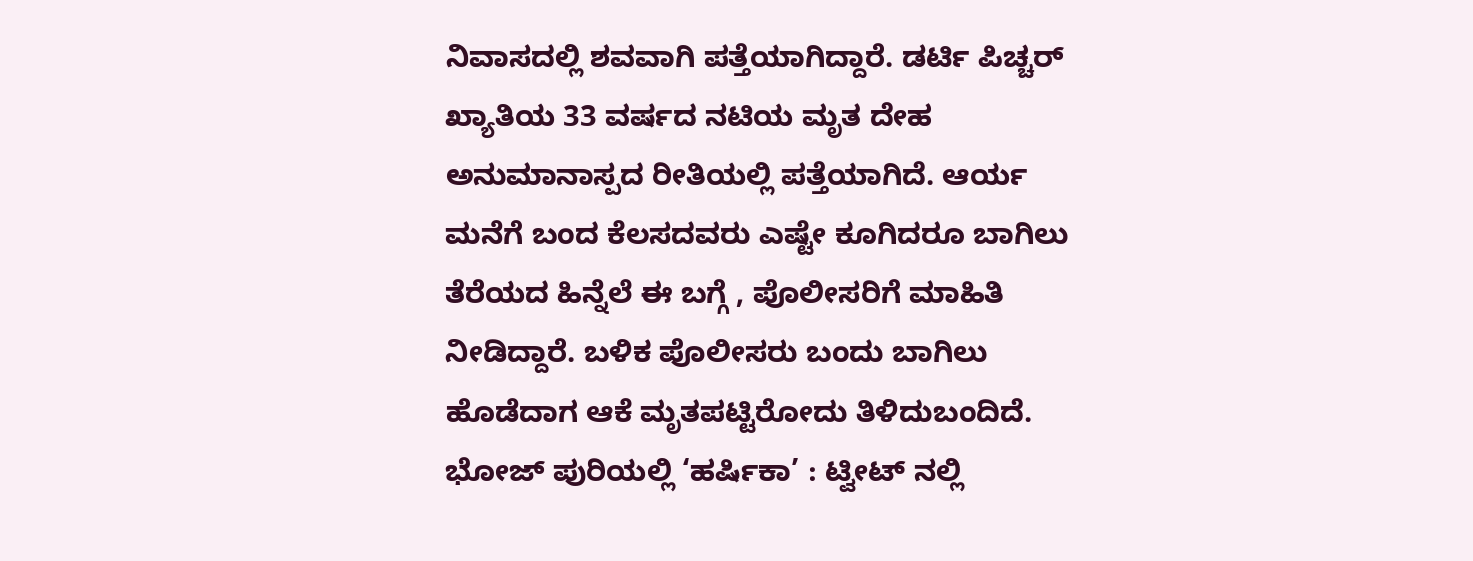ನಿವಾಸದಲ್ಲಿ ಶವವಾಗಿ ಪತ್ತೆಯಾಗಿದ್ದಾರೆ. ಡರ್ಟಿ ಪಿಚ್ಚರ್ ಖ್ಯಾತಿಯ 33 ವರ್ಷದ ನಟಿಯ ಮೃತ ದೇಹ ಅನುಮಾನಾಸ್ಪದ ರೀತಿಯಲ್ಲಿ ಪತ್ತೆಯಾಗಿದೆ. ಆರ್ಯ ಮನೆಗೆ ಬಂದ ಕೆಲಸದವರು ಎಷ್ಟೇ ಕೂಗಿದರೂ ಬಾಗಿಲು ತೆರೆಯದ ಹಿನ್ನೆಲೆ ಈ ಬಗ್ಗೆ , ಪೊಲೀಸರಿಗೆ ಮಾಹಿತಿ ನೀಡಿದ್ದಾರೆ. ಬಳಿಕ ಪೊಲೀಸರು ಬಂದು ಬಾಗಿಲು ಹೊಡೆದಾಗ ಆಕೆ ಮೃತಪಟ್ಟಿರೋದು ತಿಳಿದುಬಂದಿದೆ.
ಭೋಜ್ ಪುರಿಯಲ್ಲಿ ‘ಹರ್ಷಿಕಾ’ : ಟ್ವೀಟ್ ನಲ್ಲಿ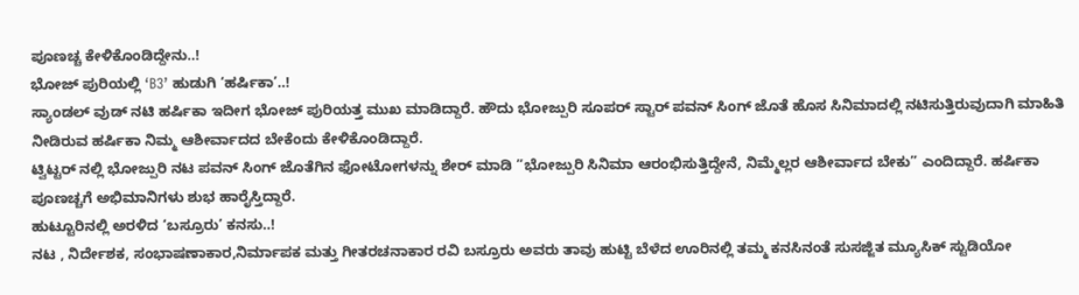ಪೂಣಚ್ಚ ಕೇಳಿಕೊಂಡಿದ್ದೇನು..!
ಭೋಜ್ ಪುರಿಯಲ್ಲಿ ‘B3’ ಹುಡುಗಿ ‘ಹರ್ಷಿಕಾ’..!
ಸ್ಯಾಂಡಲ್ ವುಡ್ ನಟಿ ಹರ್ಷಿಕಾ ಇದೀಗ ಭೋಜ್ ಪುರಿಯತ್ತ ಮುಖ ಮಾಡಿದ್ದಾರೆ. ಹೌದು ಭೋಜ್ಪುರಿ ಸೂಪರ್ ಸ್ಟಾರ್ ಪವನ್ ಸಿಂಗ್ ಜೊತೆ ಹೊಸ ಸಿನಿಮಾದಲ್ಲಿ ನಟಿಸುತ್ತಿರುವುದಾಗಿ ಮಾಹಿತಿ ನೀಡಿರುವ ಹರ್ಷಿಕಾ ನಿಮ್ಮ ಆಶೀರ್ವಾದದ ಬೇಕೆಂದು ಕೇಳಿಕೊಂಡಿದ್ದಾರೆ.
ಟ್ವಿಟ್ಟರ್ ನಲ್ಲಿ ಭೋಜ್ಪುರಿ ನಟ ಪವನ್ ಸಿಂಗ್ ಜೊತೆಗಿನ ಫೋಟೋಗಳನ್ನು ಶೇರ್ ಮಾಡಿ ”ಭೋಜ್ಪುರಿ ಸಿನಿಮಾ ಆರಂಭಿಸುತ್ತಿದ್ದೇನೆ, ನಿಮ್ಮೆಲ್ಲರ ಆಶೀರ್ವಾದ ಬೇಕು” ಎಂದಿದ್ದಾರೆ. ಹರ್ಷಿಕಾ ಪೂಣಚ್ಚಗೆ ಅಭಿಮಾನಿಗಳು ಶುಭ ಹಾರೈಸ್ತಿದ್ದಾರೆ.
ಹುಟ್ಟೂರಿನಲ್ಲಿ ಅರಳಿದ ‘ಬಸ್ರೂರು’ ಕನಸು..!
ನಟ , ನಿರ್ದೇಶಕ, ಸಂಭಾಷಣಾಕಾರ,ನಿರ್ಮಾಪಕ ಮತ್ತು ಗೀತರಚನಾಕಾರ ರವಿ ಬಸ್ರೂರು ಅವರು ತಾವು ಹುಟ್ಟಿ ಬೆಳೆದ ಊರಿನಲ್ಲಿ ತಮ್ಮ ಕನಸಿನಂತೆ ಸುಸಜ್ಜಿತ ಮ್ಯೂಸಿಕ್ ಸ್ಟುಡಿಯೋ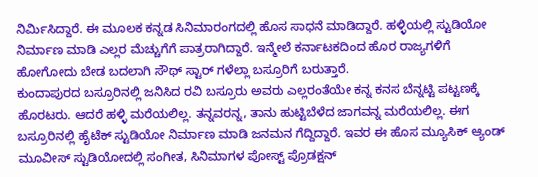ನಿರ್ಮಿಸಿದ್ದಾರೆ. ಈ ಮೂಲಕ ಕನ್ನಡ ಸಿನಿಮಾರಂಗದಲ್ಲಿ ಹೊಸ ಸಾಧನೆ ಮಾಡಿದ್ದಾರೆ. ಹಳ್ಳಿಯಲ್ಲಿ ಸ್ಟುಡಿಯೋ ನಿರ್ಮಾಣ ಮಾಡಿ ಎಲ್ಲರ ಮೆಚ್ಚುಗೆಗೆ ಪಾತ್ರರಾಗಿದ್ದಾರೆ. ಇನ್ಮೇಲೆ ಕರ್ನಾಟಕದಿಂದ ಹೊರ ರಾಜ್ಯಗಳಿಗೆ ಹೋಗೋದು ಬೇಡ ಬದಲಾಗಿ ಸೌಥ್ ಸ್ಟಾರ್ ಗಳೆಲ್ಲಾ ಬಸ್ರೂರಿಗೆ ಬರುತ್ತಾರೆ.
ಕುಂದಾಪುರದ ಬಸ್ರೂರಿನಲ್ಲಿ ಜನಿಸಿದ ರವಿ ಬಸ್ರೂರು ಅವರು ಎಲ್ಲರಂತೆಯೇ ಕನ್ನ ಕನಸ ಬೆನ್ನಟ್ಟಿ ಪಟ್ಟಣಕ್ಕೆ ಹೊರಟರು. ಆದರೆ ಹಳ್ಳಿ ಮರೆಯಲಿಲ್ಲ. ತನ್ನವರನ್ನ, ತಾನು ಹುಟ್ಟಿಬೆಳೆದ ಜಾಗವನ್ನ ಮರೆಯಲಿಲ್ಲ. ಈಗ ಬಸ್ರೂರಿನಲ್ಲಿ ಹೈಟೆಕ್ ಸ್ಟುಡಿಯೋ ನಿರ್ಮಾಣ ಮಾಡಿ ಜನಮನ ಗೆದ್ದಿದ್ದಾರೆ. ಇವರ ಈ ಹೊಸ ಮ್ಯೂಸಿಕ್ ಆ್ಯಂಡ್ ಮೂವೀಸ್ ಸ್ಟುಡಿಯೋದಲ್ಲಿ ಸಂಗೀತ, ಸಿನಿಮಾಗಳ ಪೋಸ್ಟ್ ಪ್ರೊಡಕ್ಷನ್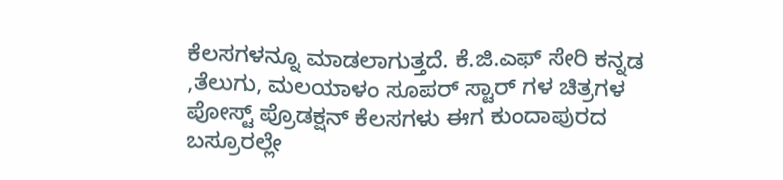ಕೆಲಸಗಳನ್ನೂ ಮಾಡಲಾಗುತ್ತದೆ. ಕೆ.ಜಿ.ಎಫ್ ಸೇರಿ ಕನ್ನಡ ,ತೆಲುಗು, ಮಲಯಾಳಂ ಸೂಪರ್ ಸ್ಟಾರ್ ಗಳ ಚಿತ್ರಗಳ ಪೋಸ್ಟ್ ಪ್ರೊಡಕ್ಷನ್ ಕೆಲಸಗಳು ಈಗ ಕುಂದಾಪುರದ ಬಸ್ರೂರಲ್ಲೇ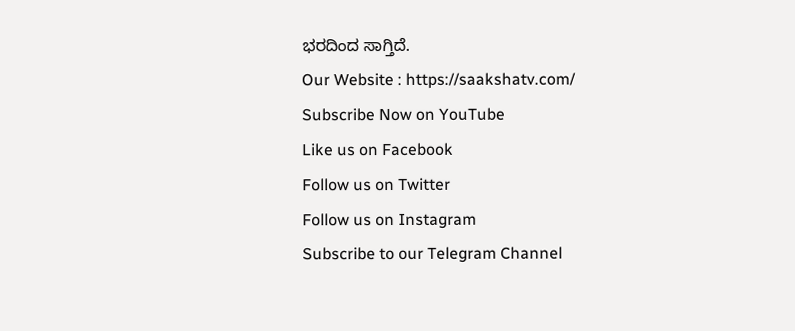ಭರದಿಂದ ಸಾಗ್ತಿದೆ.
Our Website : https://saakshatv.com/
Subscribe Now on YouTube
Like us on Facebook
Follow us on Twitter
Follow us on Instagram
Subscribe to our Telegram Channel